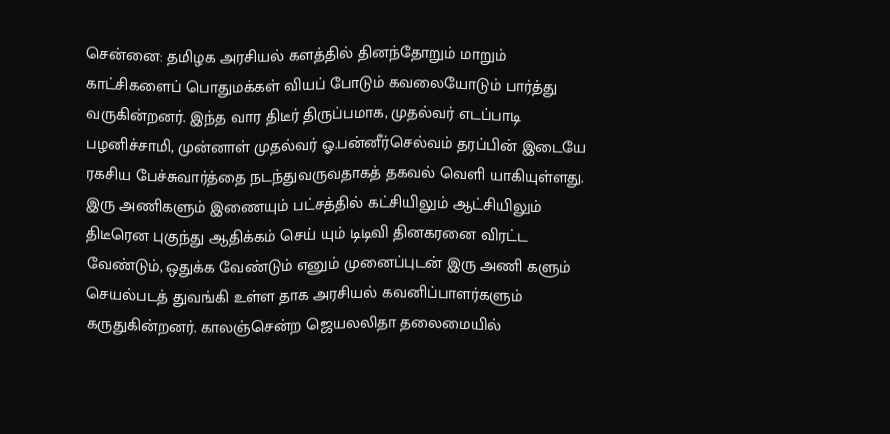சென்னை: தமிழக அரசியல் களத்தில் தினந்தோறும் மாறும் காட்சிகளைப் பொதுமக்கள் வியப் போடும் கவலையோடும் பார்த்து வருகின்றனர். இந்த வார திடீர் திருப்பமாக, முதல்வர் எடப்பாடி பழனிச்சாமி, முன்னாள் முதல்வர் ஓ.பன்னீர்செல்வம் தரப்பின் இடையே ரகசிய பேச்சுவார்த்தை நடந்துவருவதாகத் தகவல் வெளி யாகியுள்ளது. இரு அணிகளும் இணையும் பட்சத்தில் கட்சியிலும் ஆட்சியிலும் திடீரென புகுந்து ஆதிக்கம் செய் யும் டிடிவி தினகரனை விரட்ட வேண்டும், ஒதுக்க வேண்டும் எனும் முனைப்புடன் இரு அணி களும் செயல்படத் துவங்கி உள்ள தாக அரசியல் கவனிப்பாளர்களும் கருதுகின்றனர். காலஞ்சென்ற ஜெயலலிதா தலைமையில்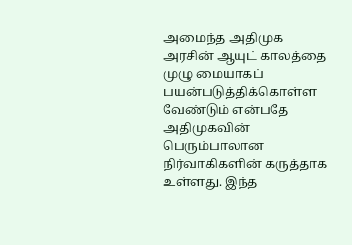அமைந்த அதிமுக அரசின் ஆயுட் காலத்தை முழு மையாகப் பயன்படுத்திக்கொள்ள வேண்டும் என்பதே அதிமுகவின் பெரும்பாலான நிர்வாகிகளின் கருத்தாக உள்ளது. இந்த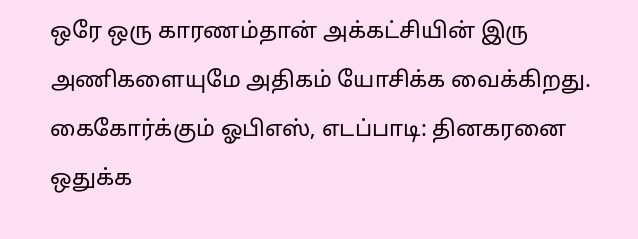ஒரே ஒரு காரணம்தான் அக்கட்சியின் இரு அணிகளையுமே அதிகம் யோசிக்க வைக்கிறது.
கைகோர்க்கும் ஓபிஎஸ், எடப்பாடி: தினகரனை ஒதுக்க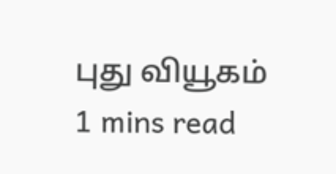புது வியூகம்
1 mins read